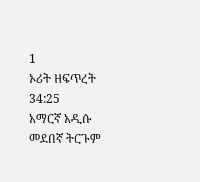1
ኦሪት ዘፍጥረት 34:25
አማርኛ አዲሱ መደበኛ ትርጉም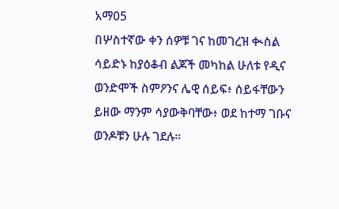አማ05
በሦስተኛው ቀን ሰዎቹ ገና ከመገረዝ ቊስል ሳይድኑ ከያዕቆብ ልጆች መካከል ሁለቱ የዲና ወንድሞች ስምዖንና ሌዊ ሰይፍ፥ ሰይፋቸውን ይዘው ማንም ሳያውቅባቸው፥ ወደ ከተማ ገቡና ወንዶቹን ሁሉ ገደሉ።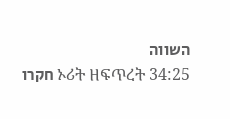השווה
חקרו ኦሪት ዘፍጥረት 34:25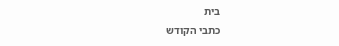בית
כתבי הקודש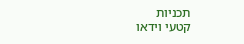תכניות
קטעי וידאו